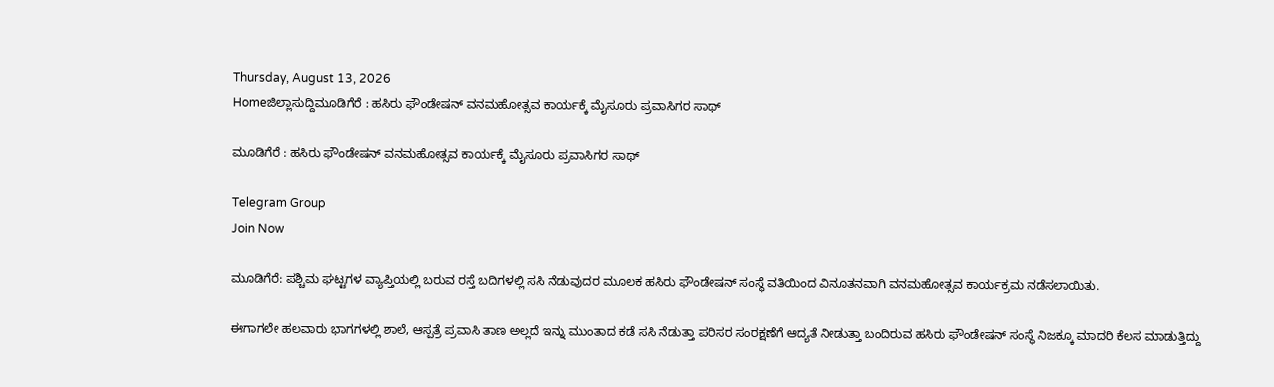Thursday, August 13, 2026
Homeಜಿಲ್ಲಾಸುದ್ದಿಮೂಡಿಗೆರೆ : ಹಸಿರು ಫೌಂಡೇಷನ್ ವನಮಹೋತ್ಸವ ಕಾರ್ಯಕ್ಕೆ ಮೈಸೂರು ಪ್ರವಾಸಿಗರ ಸಾಥ್

ಮೂಡಿಗೆರೆ : ಹಸಿರು ಫೌಂಡೇಷನ್ ವನಮಹೋತ್ಸವ ಕಾರ್ಯಕ್ಕೆ ಮೈಸೂರು ಪ್ರವಾಸಿಗರ ಸಾಥ್

Telegram Group
Join Now

ಮೂಡಿಗೆರೆ: ಪಶ್ಚಿಮ ಘಟ್ಟಗಳ ವ್ಯಾಪ್ತಿಯಲ್ಲಿ ಬರುವ ರಸ್ತೆ ಬದಿಗಳಲ್ಲಿ ಸಸಿ ನೆಡುವುದರ ಮೂಲಕ ಹಸಿರು ಫೌಂಡೇಷನ್ ಸಂಸ್ಥೆ ವತಿಯಿಂದ ವಿನೂತನವಾಗಿ ವನಮಹೋತ್ಸವ ಕಾರ್ಯಕ್ರಮ ನಡೆಸಲಾಯಿತು.

ಈಗಾಗಲೇ ಹಲವಾರು ಭಾಗಗಳಲ್ಲಿ ಶಾಲೆ, ಆಸ್ಪತ್ರೆ ಪ್ರವಾಸಿ ತಾಣ ಅಲ್ಲದೆ ಇನ್ನು ಮುಂತಾದ ಕಡೆ ಸಸಿ ನೆಡುತ್ತಾ ಪರಿಸರ ಸಂರಕ್ಷಣೆಗೆ ಆದ್ಯತೆ ನೀಡುತ್ತಾ ಬಂದಿರುವ ಹಸಿರು ಫೌಂಡೇಷನ್ ಸಂಸ್ಥೆ ನಿಜಕ್ಕೂ ಮಾದರಿ ಕೆಲಸ ಮಾಡುತ್ತಿದ್ದು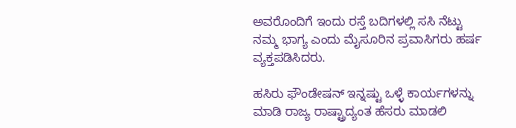ಅವರೊಂದಿಗೆ ಇಂದು ರಸ್ತೆ ಬದಿಗಳಲ್ಲಿ ಸಸಿ ನೆಟ್ಟು ನಮ್ಮ ಭಾಗ್ಯ ಎಂದು ಮೈಸೂರಿನ ಪ್ರವಾಸಿಗರು ಹರ್ಷ ವ್ಯಕ್ತಪಡಿಸಿದರು.

ಹಸಿರು ಫೌಂಡೇಷನ್ ಇನ್ನಷ್ಟು ಒಳ್ಳೆ ಕಾರ್ಯಗಳನ್ನು ಮಾಡಿ ರಾಜ್ಯ ರಾಷ್ಟ್ರಾದ್ಯಂತ ಹೆಸರು ಮಾಡಲಿ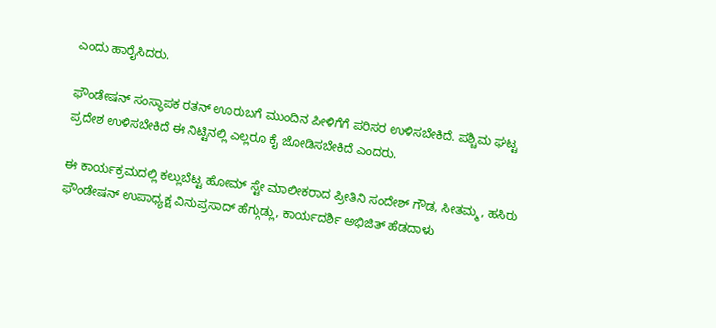ಎಂದು ಹಾರೈಸಿದರು.

ಫೌಂಡೇಷನ್ ಸಂಸ್ಥಾಪಕ ರತನ್ ಊರುಬಗೆ ಮುಂದಿನ ಪೀಳಿಗೆಗೆ ಪರಿಸರ ಉಳಿಸಬೇಕಿದೆ. ಪಶ್ಚಿಮ ಘಟ್ಟ ಪ್ರದೇಶ ಉಳಿಸಬೇಕಿದೆ ಈ ನಿಟ್ಟಿನಲ್ಲಿ ಎಲ್ಲರೂ ಕೈ ಜೋಡಿಸಬೇಕಿದೆ ಎಂದರು.

ಈ ಕಾರ್ಯಕ್ರಮದಲ್ಲಿ ಕಲ್ಲುಬೆಟ್ಟ ಹೋಮ್ ಸ್ಟೇ ಮಾಲೀಕರಾದ ಪ್ರೀತಿನಿ ಸಂದೇಶ್ ಗೌಡ, ಸೀತಮ್ಮ, ಹಸಿರು ಫೌಂಡೇಷನ್ ಉಪಾಧ್ಯಕ್ಷ ವಿನುಪ್ರಸಾದ್ ಹೆಗ್ಗುಡ್ಲು, ಕಾರ್ಯದರ್ಶಿ ಅಭಿಜಿತ್ ಹೆಡದಾಳು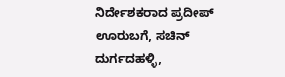ನಿರ್ದೇಶಕರಾದ ಪ್ರದೀಪ್ ಊರುಬಗೆ, ಸಚಿನ್ ದುರ್ಗದಹಳ್ಳಿ,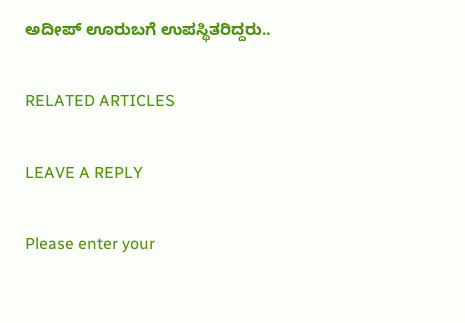ಅದೀಪ್ ಊರುಬಗೆ ಉಪಸ್ಥಿತರಿದ್ದರು..

RELATED ARTICLES

LEAVE A REPLY

Please enter your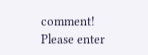comment!
Please enter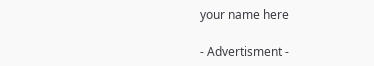your name here

- Advertisment -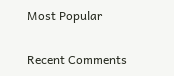Most Popular

Recent Comments